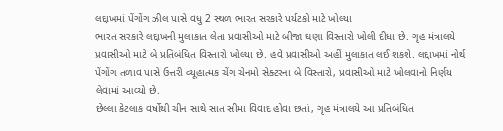લદ્દાખમાં પેંગોંગ ઝીલ પાસે વધુ 2 સ્થળ ભારત સરકારે પર્યટકો માટે ખોલ્યા
ભારત સરકારે લદ્દાખની મુલાકાત લેતા પ્રવાસીઓ માટે બીજા ઘણા વિસ્તારો ખોલી દીધા છે. ગૃહ મંત્રાલયે પ્રવાસીઓ માટે બે પ્રતિબંધિત વિસ્તારો ખોલ્યા છે. હવે પ્રવાસીઓ અહીં મુલાકાત લઈ શકશે. લદ્દાખમાં નોર્થ પેંગોંગ તળાવ પાસે ઉત્તરી વ્યૂહાત્મક ચેંગ ચેનમો સેક્ટરના બે વિસ્તારો, પ્રવાસીઓ માટે ખોલવાનો નિર્ણય લેવામાં આવ્યો છે.
છેલ્લા કેટલાક વર્ષોથી ચીન સાથે સાત સીમા વિવાદ હોવા છતાં, ગૃહ મંત્રાલયે આ પ્રતિબંધિત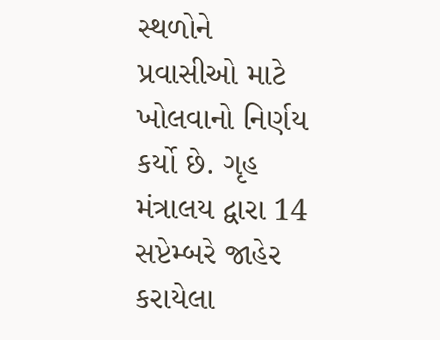સ્થળોને પ્રવાસીઓ માટે ખોલવાનો નિર્ણય કર્યો છે. ગૃહ મંત્રાલય દ્વારા 14 સપ્ટેમ્બરે જાહેર કરાયેલા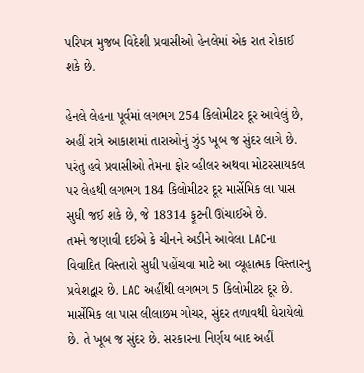પરિપત્ર મુજબ વિદેશી પ્રવાસીઓ હેનલેમાં એક રાત રોકાઈ શકે છે.

હેનલે લેહના પૂર્વમાં લગભગ 254 કિલોમીટર દૂર આવેલું છે, અહીં રાત્રે આકાશમાં તારાઓનું ઝુંડ ખૂબ જ સુંદર લાગે છે. પરંતુ હવે પ્રવાસીઓ તેમના ફોર વ્હીલર અથવા મોટરસાયકલ પર લેહથી લગભગ 184 કિલોમીટર દૂર માર્સેમિક લા પાસ સુધી જઈ શકે છે, જે 18314 ફૂટની ઊંચાઈએ છે.
તમને જણાવી દઈએ કે ચીનને અડીને આવેલા LACના વિવાદિત વિસ્તારો સુધી પહોંચવા માટે આ વ્યૂહાત્મક વિસ્તારનુ પ્રવેશદ્વાર છે. LAC અહીંથી લગભગ 5 કિલોમીટર દૂર છે.
માર્સેમિક લા પાસ લીલાછમ ગોચર, સુંદર તળાવથી ઘેરાયેલો છે. તે ખૂબ જ સુંદર છે. સરકારના નિર્ણય બાદ અહીં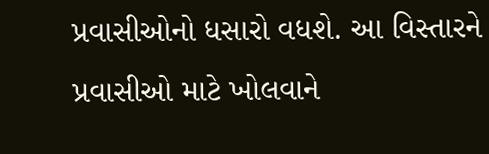પ્રવાસીઓનો ધસારો વધશે. આ વિસ્તારને પ્રવાસીઓ માટે ખોલવાને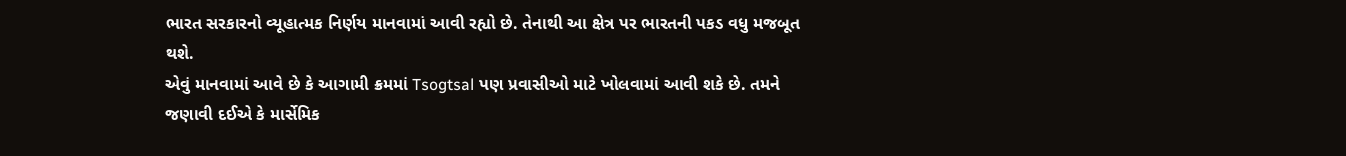ભારત સરકારનો વ્યૂહાત્મક નિર્ણય માનવામાં આવી રહ્યો છે. તેનાથી આ ક્ષેત્ર પર ભારતની પકડ વધુ મજબૂત થશે.
એવું માનવામાં આવે છે કે આગામી ક્રમમાં Tsogtsal પણ પ્રવાસીઓ માટે ખોલવામાં આવી શકે છે. તમને જણાવી દઈએ કે માર્સેમિક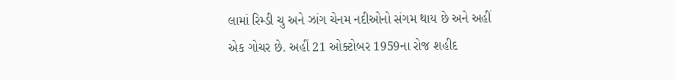લામાં રિમ્ડી ચુ અને ઝાંગ ચેનમ નદીઓનો સંગમ થાય છે અને અહીં એક ગોચર છે. અહીં 21 ઓક્ટોબર 1959ના રોજ શહીદ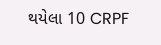થયેલા 10 CRPF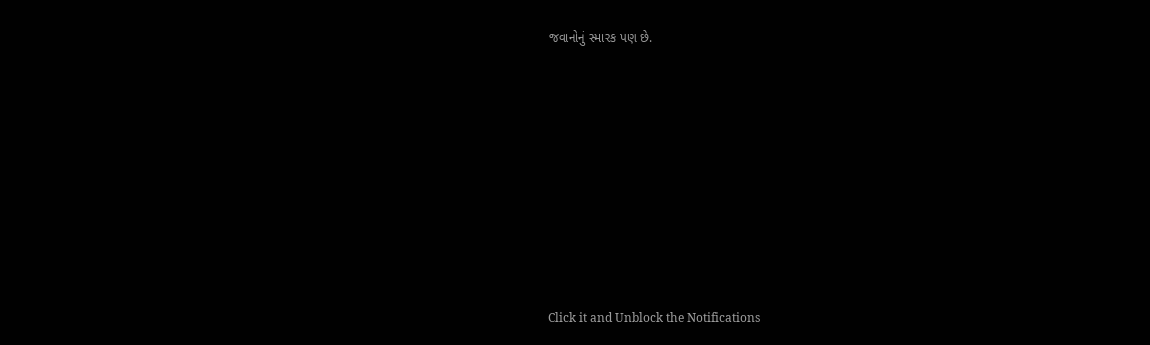જવાનોનું સ્મારક પણ છે.












Click it and Unblock the Notifications